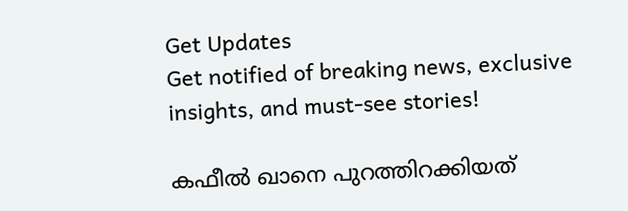Get Updates
Get notified of breaking news, exclusive insights, and must-see stories!

കഫീല്‍ ഖാനെ പുറത്തിറക്കിയത്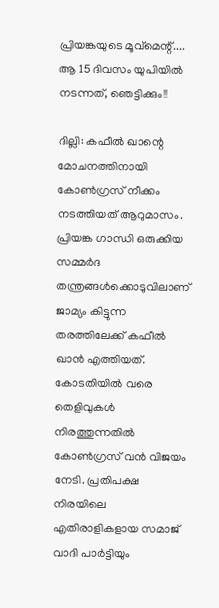പ്രിയങ്കയുടെ മൂവ്‌മെന്റ്.... ആ 15 ദിവസം യുപിയില്‍ നടന്നത്, ഞെട്ടിക്കും!!

ദില്ലി: കഫീല്‍ ഖാന്റെ മോചനത്തിനായി കോണ്‍ഗ്രസ് നീക്കം നടത്തിയത് ആറുമാസം. പ്രിയങ്ക ഗാന്ധി ഒരുക്കിയ സമ്മര്‍ദ തന്ത്രങ്ങള്‍ക്കൊടുവിലാണ് ജാമ്യം കിട്ടുന്ന തരത്തിലേക്ക് കഫീല്‍ ഖാന്‍ എത്തിയത്. കോടതിയില്‍ വരെ തെളിവുകള്‍ നിരത്തുന്നതില്‍ കോണ്‍ഗ്രസ് വന്‍ വിജയം നേടി. പ്രതിപക്ഷ നിരയിലെ എതിരാളികളായ സമാജ് വാദി പാര്‍ട്ടിയും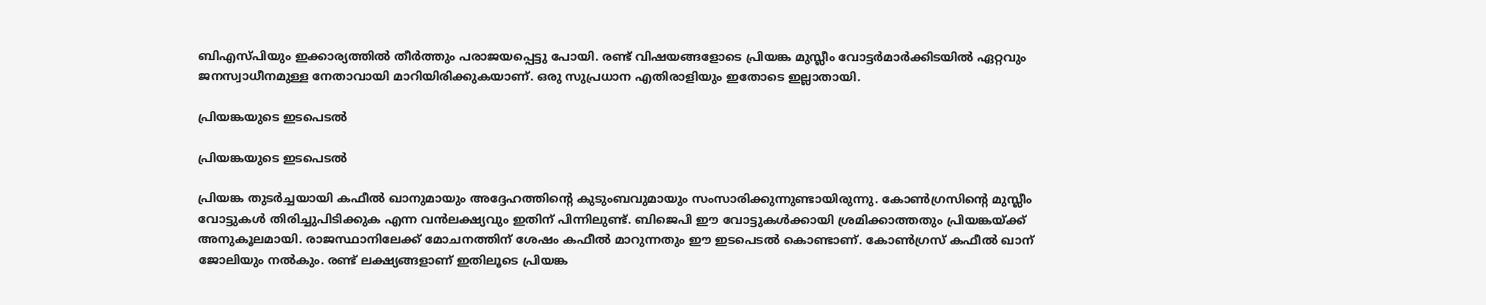ബിഎസ്പിയും ഇക്കാര്യത്തില്‍ തീര്‍ത്തും പരാജയപ്പെട്ടു പോയി. രണ്ട് വിഷയങ്ങളോടെ പ്രിയങ്ക മുസ്ലീം വോട്ടര്‍മാര്‍ക്കിടയില്‍ ഏറ്റവും ജനസ്വാധീനമുള്ള നേതാവായി മാറിയിരിക്കുകയാണ്. ഒരു സുപ്രധാന എതിരാളിയും ഇതോടെ ഇല്ലാതായി.

പ്രിയങ്കയുടെ ഇടപെടല്‍

പ്രിയങ്കയുടെ ഇടപെടല്‍

പ്രിയങ്ക തുടര്‍ച്ചയായി കഫീല്‍ ഖാനുമായും അദ്ദേഹത്തിന്റെ കുടുംബവുമായും സംസാരിക്കുന്നുണ്ടായിരുന്നു. കോണ്‍ഗ്രസിന്റെ മുസ്ലീം വോട്ടുകള്‍ തിരിച്ചുപിടിക്കുക എന്ന വന്‍ലക്ഷ്യവും ഇതിന് പിന്നിലുണ്ട്. ബിജെപി ഈ വോട്ടുകള്‍ക്കായി ശ്രമിക്കാത്തതും പ്രിയങ്കയ്ക്ക് അനുകൂലമായി. രാജസ്ഥാനിലേക്ക് മോചനത്തിന് ശേഷം കഫീല്‍ മാറുന്നതും ഈ ഇടപെടല്‍ കൊണ്ടാണ്. കോണ്‍ഗ്രസ് കഫീല്‍ ഖാന് ജോലിയും നല്‍കും. രണ്ട് ലക്ഷ്യങ്ങളാണ് ഇതിലൂടെ പ്രിയങ്ക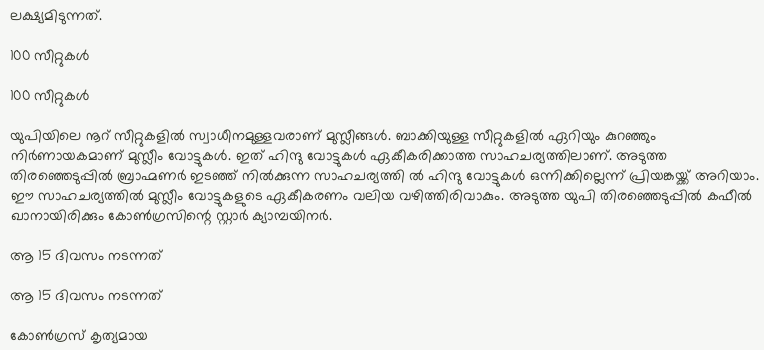ലക്ഷ്യമിടുന്നത്.

100 സീറ്റുകള്‍

100 സീറ്റുകള്‍

യുപിയിലെ നൂറ് സീറ്റുകളില്‍ സ്വാധീനമുള്ളവരാണ് മുസ്ലീങ്ങള്‍. ബാക്കിയുള്ള സീറ്റുകളില്‍ ഏറിയും കുറഞ്ഞും നിര്‍ണായകമാണ് മുസ്ലീം വോട്ടുകള്‍. ഇത് ഹിന്ദു വോട്ടുകള്‍ ഏകീകരിക്കാത്ത സാഹചര്യത്തിലാണ്. അടുത്ത തിരഞ്ഞെടുപ്പില്‍ ബ്രാഹ്മണര്‍ ഇടഞ്ഞ് നില്‍ക്കുന്ന സാഹചര്യത്തി ല്‍ ഹിന്ദു വോട്ടുകള്‍ ഒന്നിക്കില്ലെന്ന് പ്രിയങ്കയ്ക്ക് അറിയാം. ഈ സാഹചര്യത്തില്‍ മുസ്ലീം വോട്ടുകളുടെ ഏകീകരണം വലിയ വഴിത്തിരിവാകും. അടുത്ത യുപി തിരഞ്ഞെടുപ്പില്‍ കഫീല്‍ ഖാനായിരിക്കും കോണ്‍ഗ്രസിന്റെ സ്റ്റാര്‍ ക്യാമ്പയിനര്‍.

ആ 15 ദിവസം നടന്നത്

ആ 15 ദിവസം നടന്നത്

കോണ്‍ഗ്രസ് കൃത്യമായ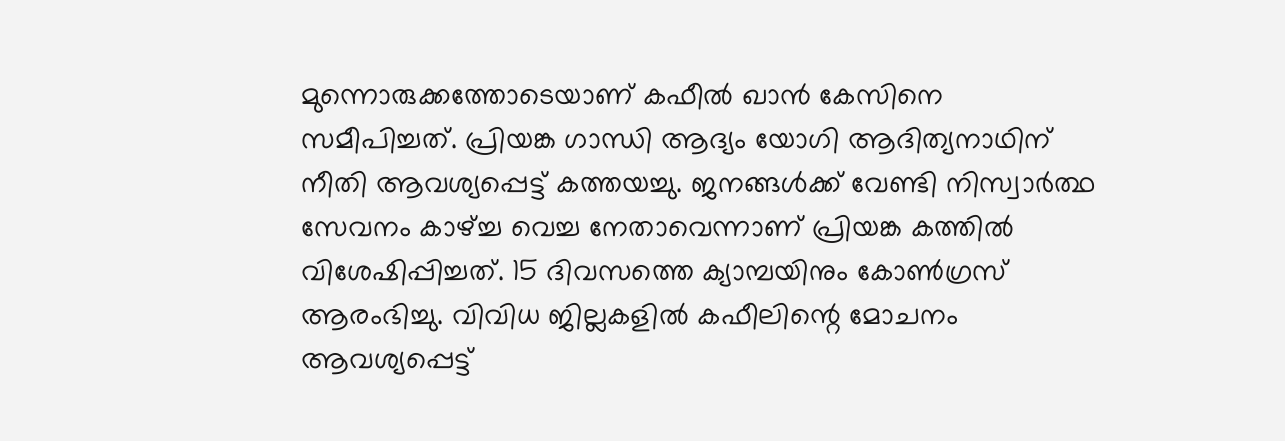മുന്നൊരുക്കത്തോടെയാണ് കഫീല്‍ ഖാന്‍ കേസിനെ സമീപിച്ചത്. പ്രിയങ്ക ഗാന്ധി ആദ്യം യോഗി ആദിത്യനാഥിന് നീതി ആവശ്യപ്പെട്ട് കത്തയച്ചു. ജനങ്ങള്‍ക്ക് വേണ്ടി നിസ്വാര്‍ത്ഥ സേവനം കാഴ്ച്ച വെച്ച നേതാവെന്നാണ് പ്രിയങ്ക കത്തില്‍ വിശേഷിപ്പിച്ചത്. 15 ദിവസത്തെ ക്യാമ്പയിനും കോണ്‍ഗ്രസ് ആരംഭിച്ചു. വിവിധ ജില്ലകളില്‍ കഫീലിന്റെ മോചനം ആവശ്യപ്പെട്ട്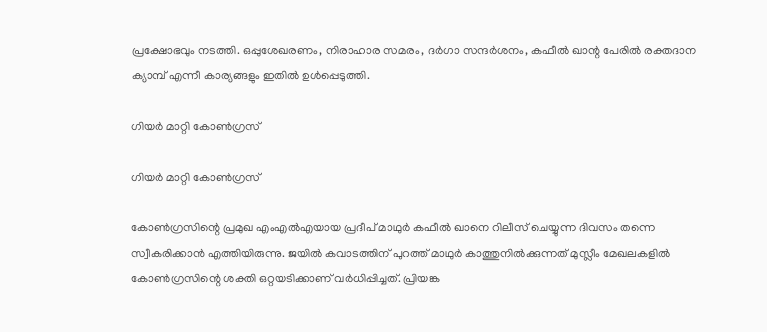പ്രക്ഷോഭവും നടത്തി. ഒപ്പുശേഖരണം, നിരാഹാര സമരം, ദര്‍ഗാ സന്ദര്‍ശനം, കഫീല്‍ ഖാന്റ പേരില്‍ രക്തദാന ക്യാമ്പ് എന്നീ കാര്യങ്ങളും ഇതില്‍ ഉള്‍പ്പെടുത്തി.

ഗിയര്‍ മാറ്റി കോണ്‍ഗ്രസ്

ഗിയര്‍ മാറ്റി കോണ്‍ഗ്രസ്

കോണ്‍ഗ്രസിന്റെ പ്രമുഖ എംഎല്‍എയായ പ്രദീപ് മാഥുര്‍ കഫീല്‍ ഖാനെ റിലീസ് ചെയ്യുന്ന ദിവസം തന്നെ സ്വീകരിക്കാന്‍ എത്തിയിരുന്നു. ജയില്‍ കവാടത്തിന് പുറത്ത് മാഥുര്‍ കാത്തുനില്‍ക്കുന്നത് മുസ്ലീം മേഖലകളില്‍ കോണ്‍ഗ്രസിന്റെ ശക്തി ഒറ്റയടിക്കാണ് വര്‍ധിപ്പിച്ചത്. പ്രിയങ്ക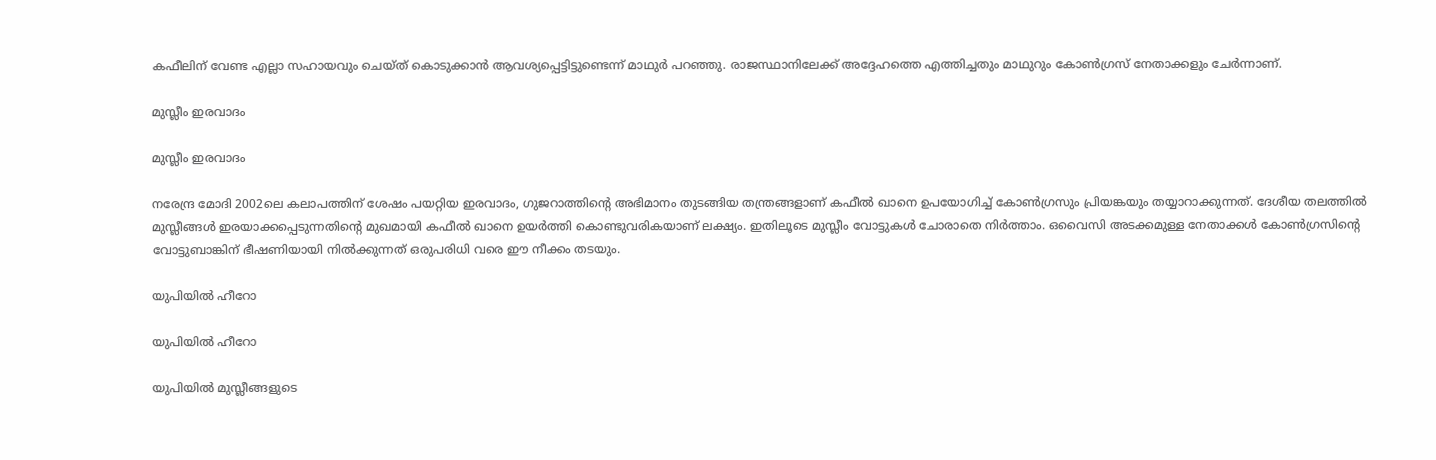കഫീലിന് വേണ്ട എല്ലാ സഹായവും ചെയ്ത് കൊടുക്കാന്‍ ആവശ്യപ്പെട്ടിട്ടുണ്ടെന്ന് മാഥുര്‍ പറഞ്ഞു. രാജസ്ഥാനിലേക്ക് അദ്ദേഹത്തെ എത്തിച്ചതും മാഥുറും കോണ്‍ഗ്രസ് നേതാക്കളും ചേര്‍ന്നാണ്.

മുസ്ലീം ഇരവാദം

മുസ്ലീം ഇരവാദം

നരേന്ദ്ര മോദി 2002ലെ കലാപത്തിന് ശേഷം പയറ്റിയ ഇരവാദം, ഗുജറാത്തിന്റെ അഭിമാനം തുടങ്ങിയ തന്ത്രങ്ങളാണ് കഫീല്‍ ഖാനെ ഉപയോഗിച്ച് കോണ്‍ഗ്രസും പ്രിയങ്കയും തയ്യാറാക്കുന്നത്. ദേശീയ തലത്തില്‍ മുസ്ലീങ്ങള്‍ ഇരയാക്കപ്പെടുന്നതിന്റെ മുഖമായി കഫീല്‍ ഖാനെ ഉയര്‍ത്തി കൊണ്ടുവരികയാണ് ലക്ഷ്യം. ഇതിലൂടെ മുസ്ലീം വോട്ടുകള്‍ ചോരാതെ നിര്‍ത്താം. ഒവൈസി അടക്കമുള്ള നേതാക്കള്‍ കോണ്‍ഗ്രസിന്റെ വോട്ടുബാങ്കിന് ഭീഷണിയായി നില്‍ക്കുന്നത് ഒരുപരിധി വരെ ഈ നീക്കം തടയും.

യുപിയില്‍ ഹീറോ

യുപിയില്‍ ഹീറോ

യുപിയില്‍ മുസ്ലീങ്ങളുടെ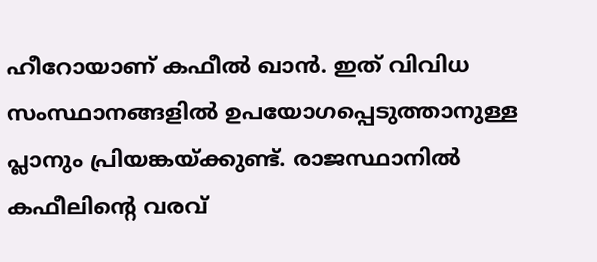ഹീറോയാണ് കഫീല്‍ ഖാന്‍. ഇത് വിവിധ സംസ്ഥാനങ്ങളില്‍ ഉപയോഗപ്പെടുത്താനുള്ള പ്ലാനും പ്രിയങ്കയ്ക്കുണ്ട്. രാജസ്ഥാനില്‍ കഫീലിന്റെ വരവ്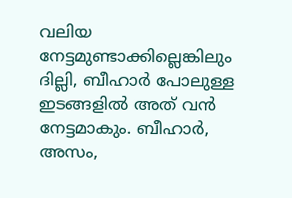വലിയ നേട്ടമുണ്ടാക്കില്ലെങ്കിലും ദില്ലി, ബീഹാര്‍ പോലുള്ള ഇടങ്ങളില്‍ അത് വന്‍ നേട്ടമാകും. ബീഹാര്‍, അസം,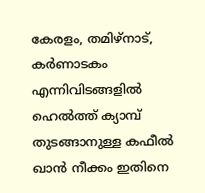കേരളം, തമിഴ്‌നാട്, കര്‍ണാടകം എന്നിവിടങ്ങളില്‍ ഹെല്‍ത്ത് ക്യാമ്പ് തുടങ്ങാനുള്ള കഫീല്‍ ഖാന്‍ നീക്കം ഇതിനെ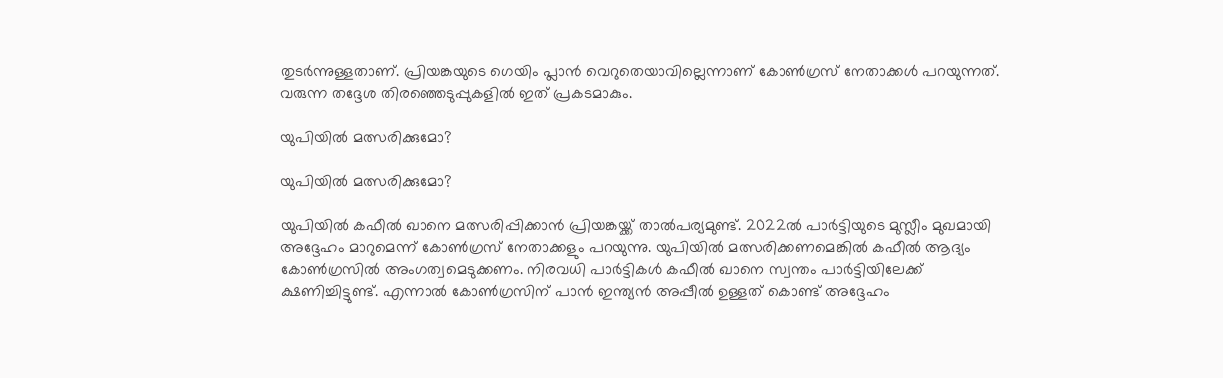തുടര്‍ന്നുള്ളതാണ്. പ്രിയങ്കയുടെ ഗെയിം പ്ലാന്‍ വെറുതെയാവില്ലെന്നാണ് കോണ്‍ഗ്രസ് നേതാക്കള്‍ പറയുന്നത്. വരുന്ന തദ്ദേശ തിരഞ്ഞെടുപ്പുകളില്‍ ഇത് പ്രകടമാകും.

യുപിയില്‍ മത്സരിക്കുമോ?

യുപിയില്‍ മത്സരിക്കുമോ?

യുപിയില്‍ കഫീല്‍ ഖാനെ മത്സരിപ്പിക്കാന്‍ പ്രിയങ്കയ്ക്ക് താല്‍പര്യമുണ്ട്. 2022ല്‍ പാര്‍ട്ടിയുടെ മുസ്ലീം മുഖമായി അദ്ദേഹം മാറുമെന്ന് കോണ്‍ഗ്രസ് നേതാക്കളും പറയുന്നു. യുപിയില്‍ മത്സരിക്കണമെങ്കില്‍ കഫീല്‍ ആദ്യം കോണ്‍ഗ്രസില്‍ അംഗത്വമെടുക്കണം. നിരവധി പാര്‍ട്ടികള്‍ കഫീല്‍ ഖാനെ സ്വന്തം പാര്‍ട്ടിയിലേക്ക് ക്ഷണിച്ചിട്ടുണ്ട്. എന്നാല്‍ കോണ്‍ഗ്രസിന് പാന്‍ ഇന്ത്യന്‍ അപ്പീല്‍ ഉള്ളത് കൊണ്ട് അദ്ദേഹം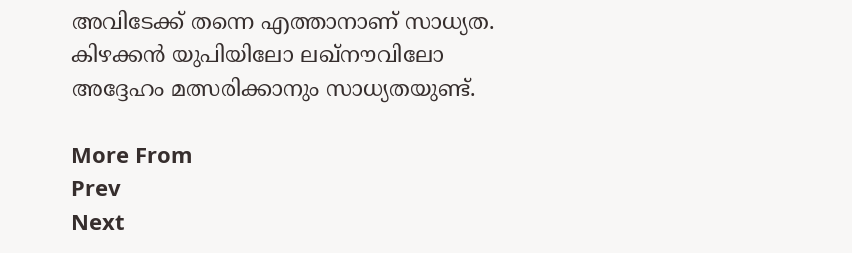അവിടേക്ക് തന്നെ എത്താനാണ് സാധ്യത. കിഴക്കന്‍ യുപിയിലോ ലഖ്‌നൗവിലോ അദ്ദേഹം മത്സരിക്കാനും സാധ്യതയുണ്ട്.

More From
Prev
Next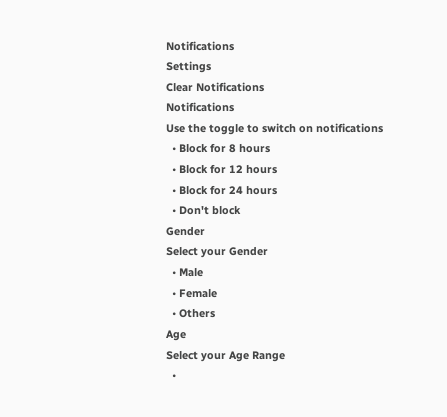Notifications
Settings
Clear Notifications
Notifications
Use the toggle to switch on notifications
  • Block for 8 hours
  • Block for 12 hours
  • Block for 24 hours
  • Don't block
Gender
Select your Gender
  • Male
  • Female
  • Others
Age
Select your Age Range
  •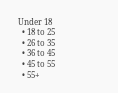Under 18
  • 18 to 25
  • 26 to 35
  • 36 to 45
  • 45 to 55
  • 55+